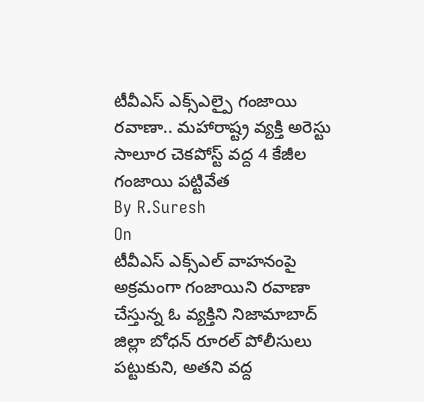టీవీఎస్ ఎక్స్ఎల్పై గంజాయి రవాణా.. మహారాష్ట్ర వ్యక్తి అరెస్టు
సాలూర చెకపోస్ట్ వద్ద 4 కేజీల గంజాయి పట్టివేత
By R.Suresh
On
టీవీఎస్ ఎక్స్ఎల్ వాహనంపై అక్రమంగా గంజాయిని రవాణా చేస్తున్న ఓ వ్యక్తిని నిజామాబాద్ జిల్లా బోధన్ రూరల్ పోలీసులు పట్టుకుని, అతని వద్ద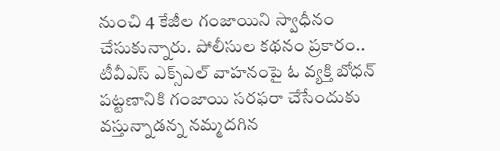నుంచి 4 కేజీల గంజాయిని స్వాధీనం చేసుకున్నారు. పోలీసుల కథనం ప్రకారం.. టీవీఎస్ ఎక్స్ఎల్ వాహనంపై ఓ వ్యక్తి బోధన్ పట్టణానికి గంజాయి సరఫరా చేసేందుకు వస్తున్నాడన్న నమ్మదగిన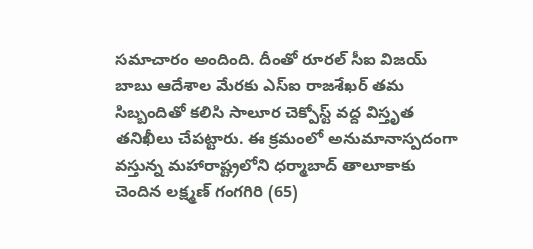సమాచారం అందింది. దీంతో రూరల్ సీఐ విజయ్ బాబు ఆదేశాల మేరకు ఎస్ఐ రాజశేఖర్ తమ సిబ్బందితో కలిసి సాలూర చెక్పోస్ట్ వద్ద విస్తృత తనిఖీలు చేపట్టారు. ఈ క్రమంలో అనుమానాస్పదంగా వస్తున్న మహారాష్ట్రలోని ధర్మాబాద్ తాలూకాకు చెందిన లక్ష్మణ్ గంగగిరి (65)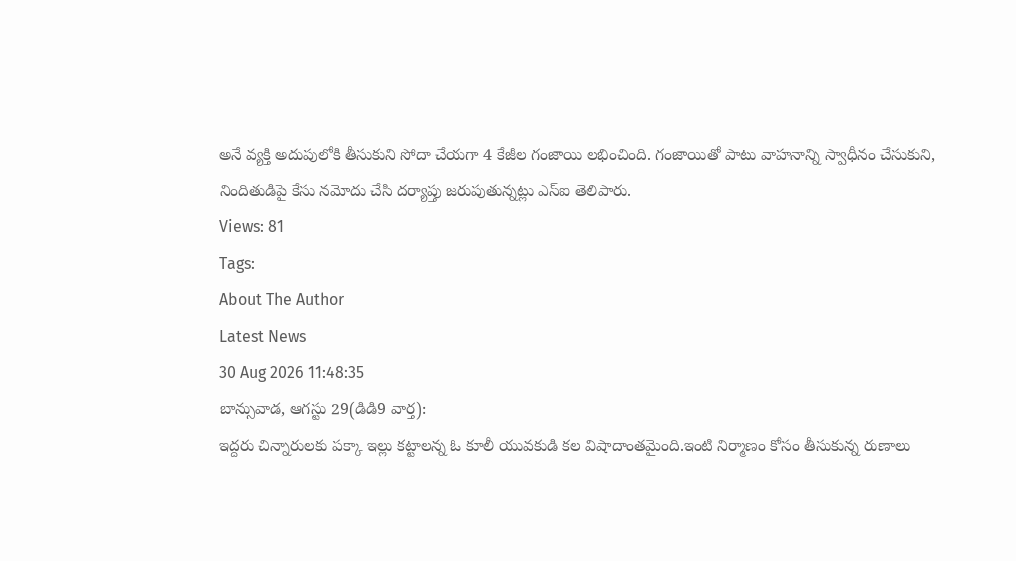అనే వ్యక్తి అదుపులోకి తీసుకుని సోదా చేయగా 4 కేజీల గంజాయి లభించింది. గంజాయితో పాటు వాహనాన్ని స్వాధీనం చేసుకుని, నిందితుడిపై కేసు నమోదు చేసి దర్యాప్తు జరుపుతున్నట్లు ఎస్ఐ తెలిపారు.
Views: 81
Tags:
About The Author
Latest News
30 Aug 2026 11:48:35
బాన్సువాడ, ఆగస్టు 29(డిడి9 వార్త):
ఇద్దరు చిన్నారులకు పక్కా ఇల్లు కట్టాలన్న ఓ కూలీ యువకుడి కల విషాదాంతమైంది.ఇంటి నిర్మాణం కోసం తీసుకున్న రుణాలు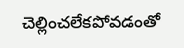చెల్లించలేకపోవడంతో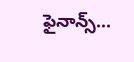ఫైనాన్స్...